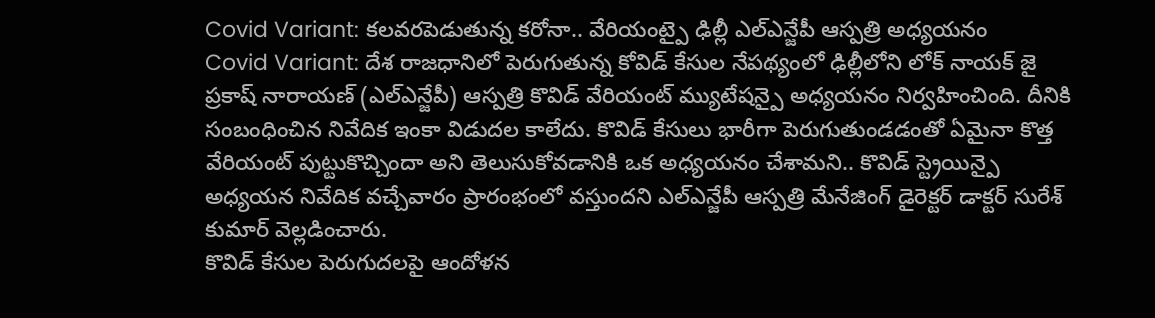Covid Variant: కలవరపెడుతున్న కరోనా.. వేరియంట్పై ఢిల్లీ ఎల్ఎన్జేపీ ఆస్పత్రి అధ్యయనం
Covid Variant: దేశ రాజధానిలో పెరుగుతున్న కోవిడ్ కేసుల నేపథ్యంలో ఢిల్లీలోని లోక్ నాయక్ జై ప్రకాష్ నారాయణ్ (ఎల్ఎన్జేపీ) ఆస్పత్రి కొవిడ్ వేరియంట్ మ్యుటేషన్పై అధ్యయనం నిర్వహించింది. దీనికి సంబంధించిన నివేదిక ఇంకా విడుదల కాలేదు. కొవిడ్ కేసులు భారీగా పెరుగుతుండడంతో ఏమైనా కొత్త వేరియంట్ పుట్టుకొచ్చిందా అని తెలుసుకోవడానికి ఒక అధ్యయనం చేశామని.. కొవిడ్ స్ట్రెయిన్పై అధ్యయన నివేదిక వచ్చేవారం ప్రారంభంలో వస్తుందని ఎల్ఎన్జేపీ ఆస్పత్రి మేనేజింగ్ డైరెక్టర్ డాక్టర్ సురేశ్ కుమార్ వెల్లడించారు.
కొవిడ్ కేసుల పెరుగుదలపై ఆందోళన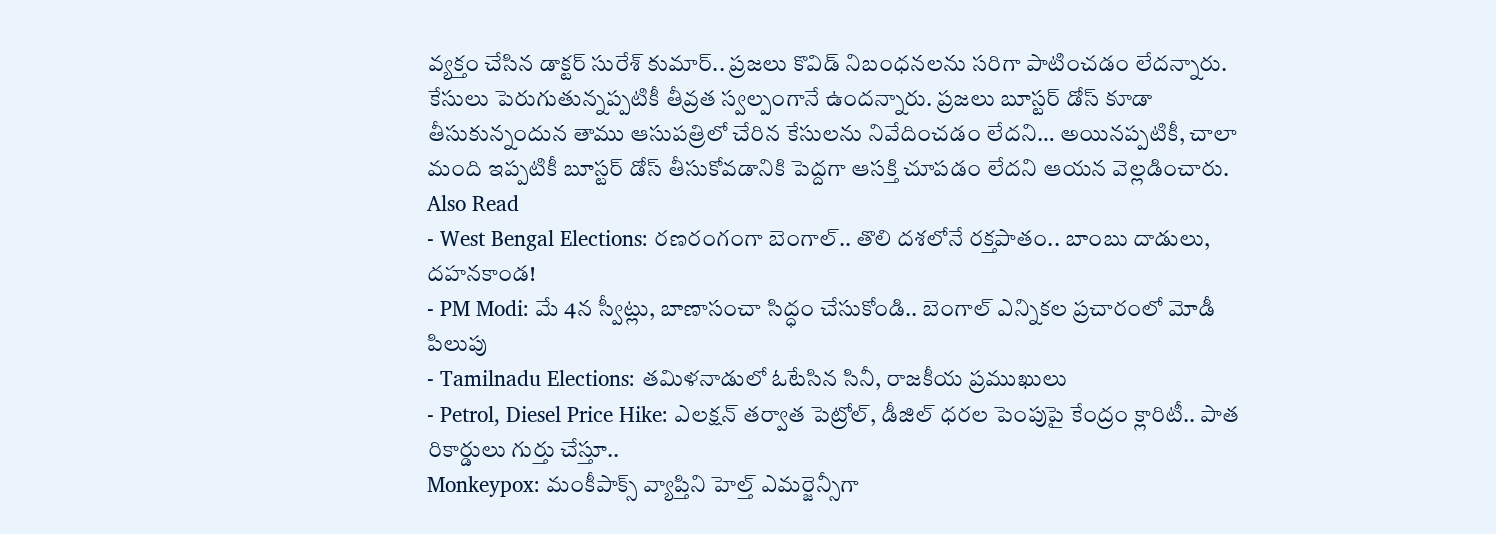వ్యక్తం చేసిన డాక్టర్ సురేశ్ కుమార్.. ప్రజలు కొవిడ్ నిబంధనలను సరిగా పాటించడం లేదన్నారు. కేసులు పెరుగుతున్నప్పటికీ తీవ్రత స్వల్పంగానే ఉందన్నారు. ప్రజలు బూస్టర్ డోస్ కూడా తీసుకున్నందున తాము ఆసుపత్రిలో చేరిన కేసులను నివేదించడం లేదని… అయినప్పటికీ, చాలా మంది ఇప్పటికీ బూస్టర్ డోస్ తీసుకోవడానికి పెద్దగా ఆసక్తి చూపడం లేదని ఆయన వెల్లడించారు.
Also Read
- West Bengal Elections: రణరంగంగా బెంగాల్.. తొలి దశలోనే రక్తపాతం.. బాంబు దాడులు, దహనకాండ!
- PM Modi: మే 4న స్వీట్లు, బాణాసంచా సిద్ధం చేసుకోండి.. బెంగాల్ ఎన్నికల ప్రచారంలో మోడీ పిలుపు
- Tamilnadu Elections: తమిళనాడులో ఓటేసిన సినీ, రాజకీయ ప్రముఖులు
- Petrol, Diesel Price Hike: ఎలక్షన్ తర్వాత పెట్రోల్, డీజిల్ ధరల పెంపుపై కేంద్రం క్లారిటీ.. పాత రికార్డులు గుర్తు చేస్తూ..
Monkeypox: మంకీపాక్స్ వ్యాప్తిని హెల్త్ ఎమర్జెన్సీగా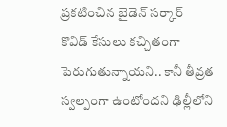ప్రకటించిన బైడెన్ సర్కార్
కొవిడ్ కేసులు కచ్చితంగా పెరుగుతున్నాయని.. కానీ తీవ్రత స్వల్పంగా ఉంటోందని ఢిల్లీలోని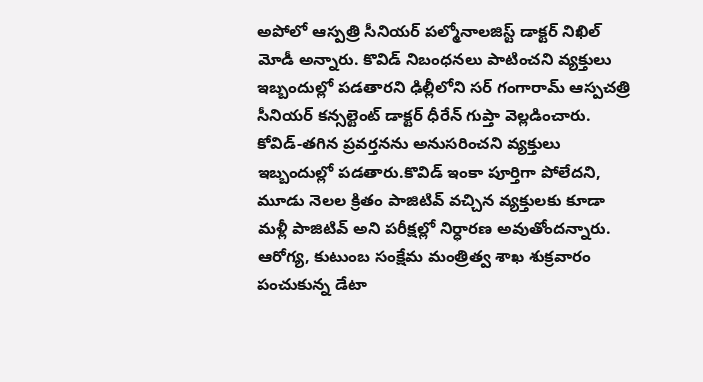అపోలో ఆస్పత్రి సీనియర్ పల్మోనాలజిస్ట్ డాక్టర్ నిఖిల్ మోడీ అన్నారు. కొవిడ్ నిబంధనలు పాటించని వ్యక్తులు ఇబ్బందుల్లో పడతారని ఢిల్లీలోని సర్ గంగారామ్ ఆస్పచత్రి సీనియర్ కన్సల్టెంట్ డాక్టర్ ధీరేన్ గుప్తా వెల్లడించారు. కోవిడ్-తగిన ప్రవర్తనను అనుసరించని వ్యక్తులు ఇబ్బందుల్లో పడతారు.కొవిడ్ ఇంకా పూర్తిగా పోలేదని, మూడు నెలల క్రితం పాజిటివ్ వచ్చిన వ్యక్తులకు కూడా మళ్లీ పాజిటివ్ అని పరీక్షల్లో నిర్ధారణ అవుతోందన్నారు. ఆరోగ్య, కుటుంబ సంక్షేమ మంత్రిత్వ శాఖ శుక్రవారం పంచుకున్న డేటా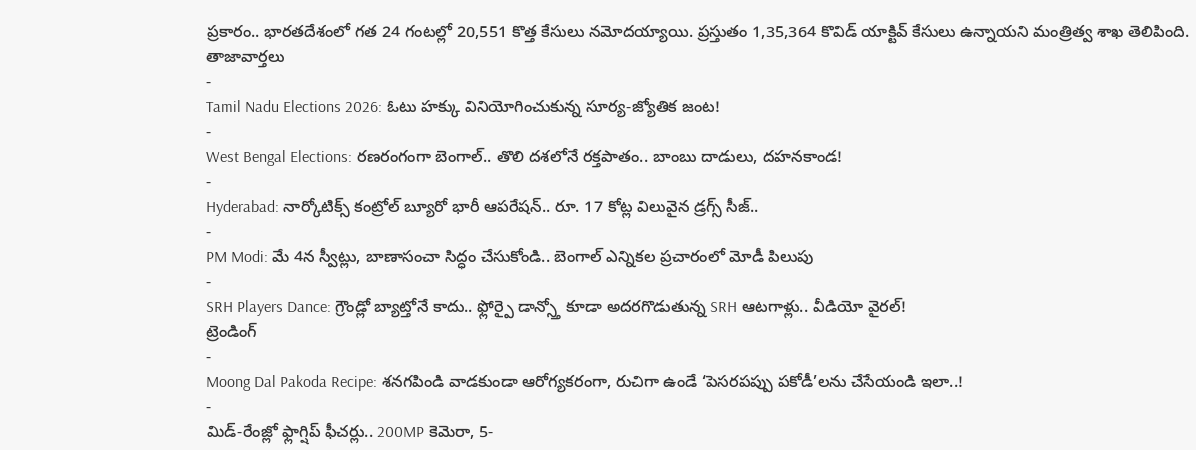ప్రకారం.. భారతదేశంలో గత 24 గంటల్లో 20,551 కొత్త కేసులు నమోదయ్యాయి. ప్రస్తుతం 1,35,364 కొవిడ్ యాక్టివ్ కేసులు ఉన్నాయని మంత్రిత్వ శాఖ తెలిపింది.
తాజావార్తలు
-
Tamil Nadu Elections 2026: ఓటు హక్కు వినియోగించుకున్న సూర్య-జ్యోతిక జంట!
-
West Bengal Elections: రణరంగంగా బెంగాల్.. తొలి దశలోనే రక్తపాతం.. బాంబు దాడులు, దహనకాండ!
-
Hyderabad: నార్కోటిక్స్ కంట్రోల్ బ్యూరో భారీ ఆపరేషన్.. రూ. 17 కోట్ల విలువైన డ్రగ్స్ సీజ్..
-
PM Modi: మే 4న స్వీట్లు, బాణాసంచా సిద్ధం చేసుకోండి.. బెంగాల్ ఎన్నికల ప్రచారంలో మోడీ పిలుపు
-
SRH Players Dance: గ్రౌండ్లో బ్యాట్తోనే కాదు.. ఫ్లోర్పై డాన్స్తో కూడా అదరగొడుతున్న SRH ఆటగాళ్లు.. వీడియో వైరల్!
ట్రెండింగ్
-
Moong Dal Pakoda Recipe: శనగపిండి వాడకుండా ఆరోగ్యకరంగా, రుచిగా ఉండే ‘పెసరపప్పు పకోడీ’లను చేసేయండి ఇలా..!
-
మిడ్-రేంజ్లో ఫ్లాగ్షిప్ ఫీచర్లు.. 200MP కెమెరా, 5-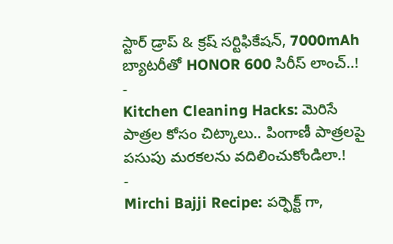స్టార్ డ్రాప్ & క్రష్ సర్టిఫికేషన్, 7000mAh బ్యాటరీతో HONOR 600 సిరీస్ లాంచ్..!
-
Kitchen Cleaning Hacks: మెరిసే పాత్రల కోసం చిట్కాలు.. పింగాణీ పాత్రలపై పసుపు మరకలను వదిలించుకోండిలా.!
-
Mirchi Bajji Recipe: పర్ఫెక్ట్ గా,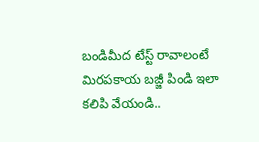బండిమీద టేస్ట్ రావాలంటే మిరపకాయ బజ్జీ పిండి ఇలా కలిపి వేయండి..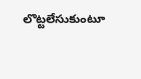లొట్టలేసుకుంటూ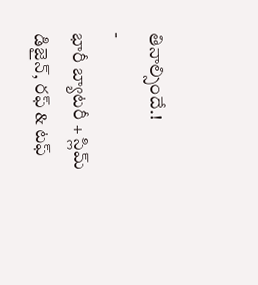తినాల్సిందే.!
-
భారీ బ్యాటరీ + స్లిమ్ డిజైన్, రఫ్ & టఫ్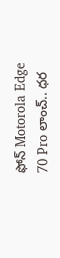ఫోన్ Motorola Edge 70 Pro లాంచ్.. ధర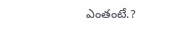ఎంతంటే.?